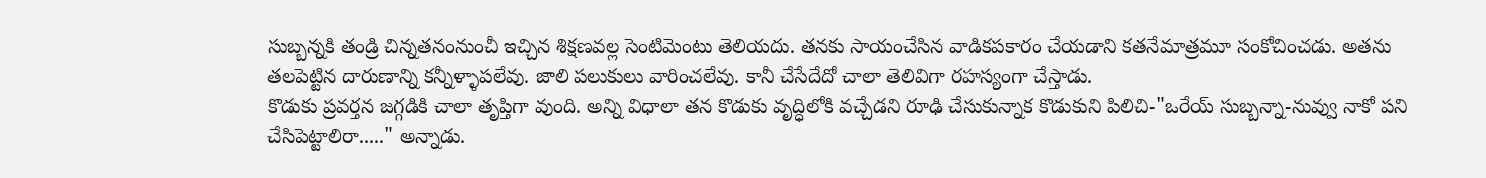సుబ్బన్నకి తండ్రి చిన్నతనంనుంచీ ఇచ్చిన శిక్షణవల్ల సెంటిమెంటు తెలియదు. తనకు సాయంచేసిన వాడికపకారం చేయడాని కతనేమాత్రమూ సంకోచించడు. అతను తలపెట్టిన దారుణాన్ని కన్నీళ్ళాపలేవు. జాలి పలుకులు వారించలేవు. కానీ చేసేదేదో చాలా తెలివిగా రహస్యంగా చేస్తాడు.
కొడుకు ప్రవర్తన జగ్గడికి చాలా తృప్తిగా వుంది. అన్ని విధాలా తన కొడుకు వృద్ధిలోకి వచ్చేడని రూఢి చేసుకున్నాక కొడుకుని పిలిచి-"ఒరేయ్ సుబ్బన్నా-నువ్వు నాకో పని చేసిపెట్టాలిరా....." అన్నాడు.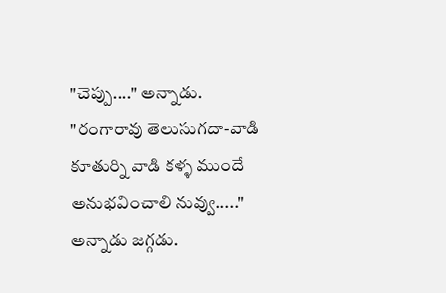"చెప్పు...." అన్నాడు.
"రంగారావు తెలుసుగదా-వాడి కూతుర్ని వాడి కళ్ళ ముందే అనుభవించాలి నువ్వు....." అన్నాడు జగ్గడు.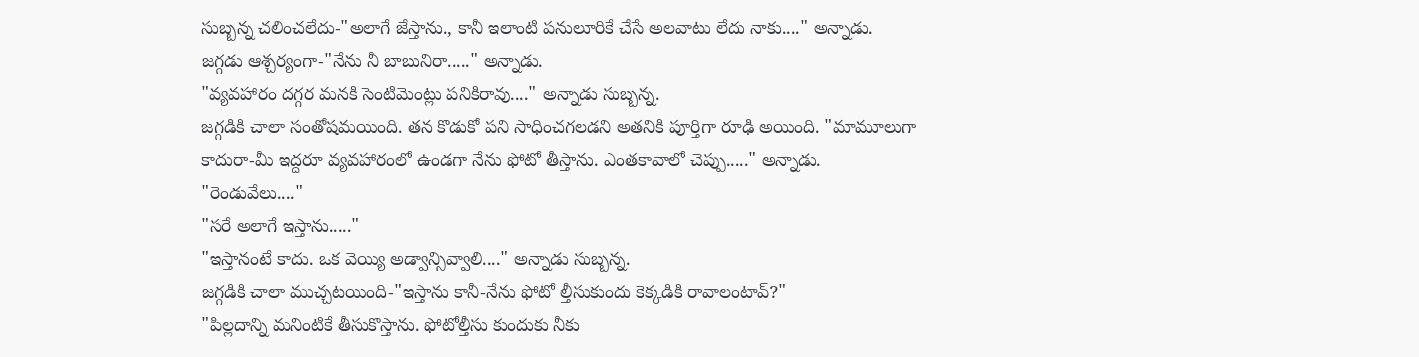సుబ్బన్న చలించలేదు-"అలాగే జేస్తాను., కానీ ఇలాంటి పనులూరికే చేసే అలవాటు లేదు నాకు...." అన్నాడు.
జగ్గడు ఆశ్చర్యంగా-"నేను నీ బాబునిరా....." అన్నాడు.
"వ్యవహారం దగ్గర మనకి సెంటిమెంట్లు పనికిరావు...." అన్నాడు సుబ్బన్న.
జగ్గడికి చాలా సంతోషమయింది. తన కొడుకో పని సాధించగలడని అతనికి పూర్తిగా రూఢి అయింది. "మామూలుగా కాదురా-మీ ఇద్దరూ వ్యవహారంలో ఉండగా నేను ఫోటో తీస్తాను. ఎంతకావాలో చెప్పు....." అన్నాడు.
"రెండువేలు...."
"సరే అలాగే ఇస్తాను....."
"ఇస్తానంటే కాదు. ఒక వెయ్యి అడ్వాన్సివ్వాలి...." అన్నాడు సుబ్బన్న.
జగ్గడికి చాలా ముచ్చటయింది-"ఇస్తాను కానీ-నేను ఫోటో ల్తీసుకుందు కెక్కడికి రావాలంటావ్?"
"పిల్లదాన్ని మనింటికే తీసుకొస్తాను. ఫోటోల్తీసు కుందుకు నీకు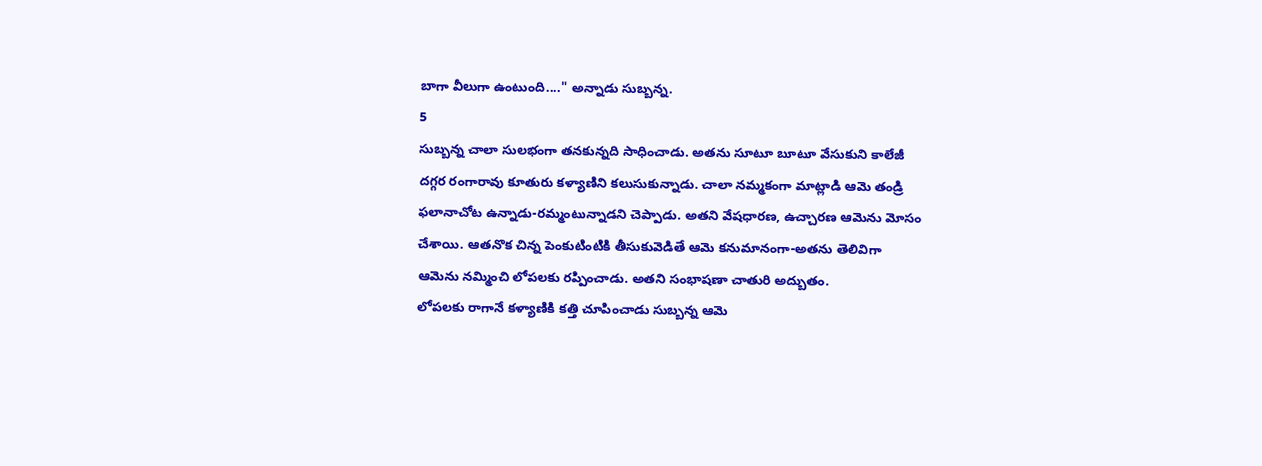బాగా వీలుగా ఉంటుంది...." అన్నాడు సుబ్బన్న.
5
సుబ్బన్న చాలా సులభంగా తనకున్నది సాధించాడు. అతను సూటూ బూటూ వేసుకుని కాలేజీ దగ్గర రంగారావు కూతురు కళ్యాణిని కలుసుకున్నాడు. చాలా నమ్మకంగా మాట్లాడి ఆమె తండ్రి ఫలానాచోట ఉన్నాడు-రమ్మంటున్నాడని చెప్పాడు. అతని వేషధారణ, ఉచ్చారణ ఆమెను మోసం చేశాయి. ఆతనొక చిన్న పెంకుటింటికి తీసుకువెడితే ఆమె కనుమానంగా-అతను తెలివిగా ఆమెను నమ్మించి లోపలకు రప్పించాడు. అతని సంభాషణా చాతురి అద్బుతం.
లోపలకు రాగానే కళ్యాణికి కత్తి చూపించాడు సుబ్బన్న ఆమె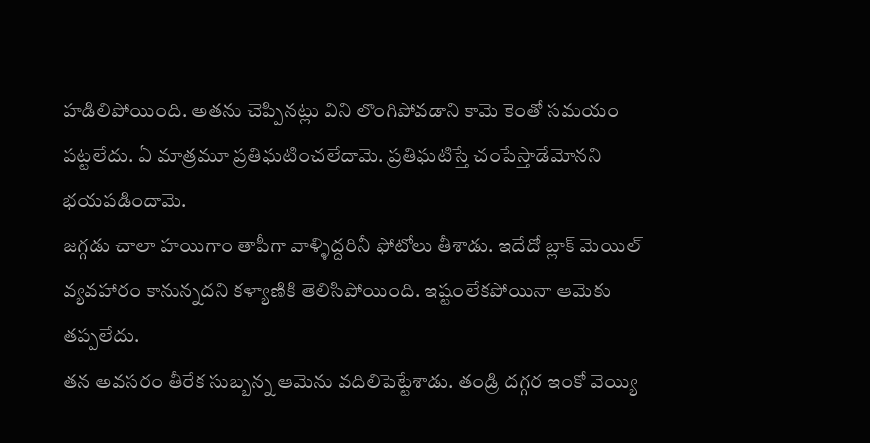హడిలిపోయింది. అతను చెప్పినట్లు విని లొంగిపోవడాని కామె కెంతో సమయం పట్టలేదు. ఏ మాత్రమూ ప్రతిఘటించలేదామె. ప్రతిఘటిస్తే చంపేస్తాడేమోనని భయపడిందామె.
జగ్గడు చాలా హయిగాం తాపీగా వాళ్ళిద్దరినీ ఫోటోలు తీశాడు. ఇదేదో బ్లాక్ మెయిల్ వ్యవహారం కానున్నదని కళ్యాణికి తెలిసిపోయింది. ఇష్టంలేకపోయినా ఆమెకు తప్పలేదు.
తన అవసరం తీరేక సుబ్బన్న ఆమెను వదిలిపెట్టేశాడు. తండ్రి దగ్గర ఇంకో వెయ్యి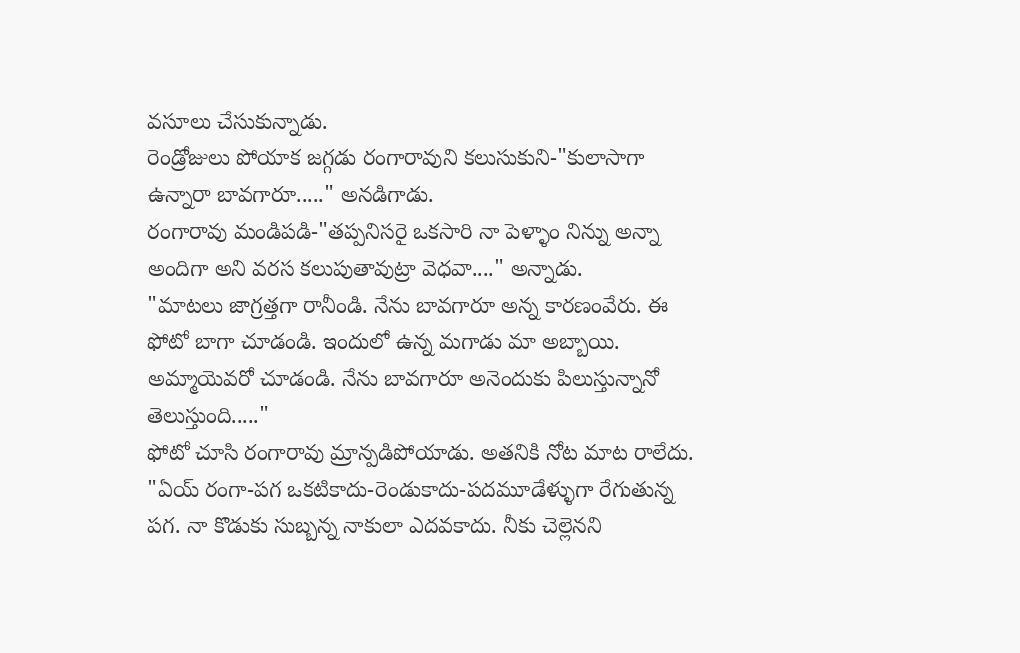వసూలు చేసుకున్నాడు.
రెండ్రోజులు పోయాక జగ్గడు రంగారావుని కలుసుకుని-"కులాసాగా ఉన్నారా బావగారూ....." అనడిగాడు.
రంగారావు మండిపడి-"తప్పనిసరై ఒకసారి నా పెళ్ళాం నిన్ను అన్నా అందిగా అని వరస కలుపుతావుట్రా వెధవా...." అన్నాడు.
"మాటలు జాగ్రత్తగా రానీండి. నేను బావగారూ అన్న కారణంవేరు. ఈ ఫోటో బాగా చూడండి. ఇందులో ఉన్న మగాడు మా అబ్బాయి. అమ్మాయెవరో చూడండి. నేను బావగారూ అనెందుకు పిలుస్తున్నానో తెలుస్తుంది....."
ఫోటో చూసి రంగారావు మ్రాన్పడిపోయాడు. అతనికి నోట మాట రాలేదు.
"ఏయ్ రంగా-పగ ఒకటికాదు-రెండుకాదు-పదమూడేళ్ళుగా రేగుతున్న పగ. నా కొడుకు సుబ్బన్న నాకులా ఎదవకాదు. నీకు చెల్లెనని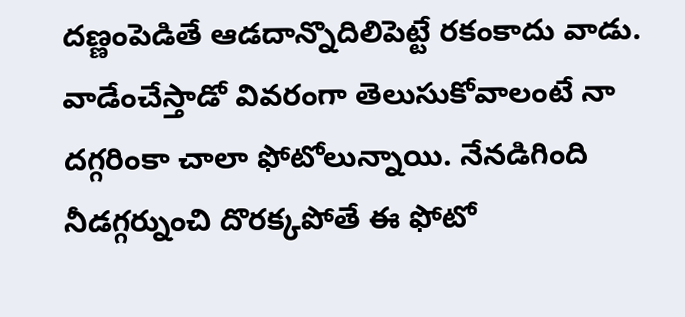దణ్ణంపెడితే ఆడదాన్నొదిలిపెట్టే రకంకాదు వాడు. వాడేంచేస్తాడో వివరంగా తెలుసుకోవాలంటే నా దగ్గరింకా చాలా ఫోటోలున్నాయి. నేనడిగింది నీడగ్గర్నుంచి దొరక్కపోతే ఈ ఫోటో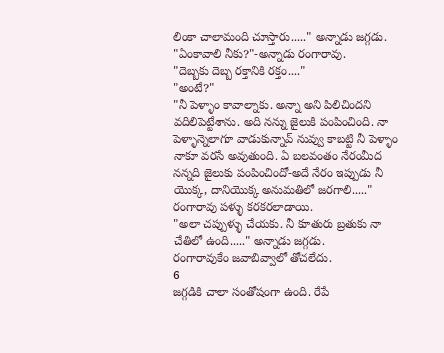లింకా చాలామంది చూస్తారు....." అన్నాడు జగ్గడు.
"ఏంకావాలి నీకు?"-అన్నాడు రంగారావు.
"దెబ్బకు దెబ్బ రక్తానికి రక్తం...."
"అంటే?"
"నీ పెళ్ళాం కావాల్నాకు. అన్నా అని పిలిచిందని వదిలిపెట్టేశాను. అది నన్ను జైలుకి పంపించింది. నా పెళ్ళాన్నెలాగూ వాడుకున్నావ్ నువ్వు కాబట్టి నీ పెళ్ళాం నాకూ వరసే అవుతుంది. ఏ బలవంతం నేరంమీద నన్నది జైలుకు పంపించిందో-అదే నేరం ఇప్పుడు నీ యొక్క, దానియొక్క అనుమతిలో జరగాలి....."
రంగారావు పళ్ళు కరకరలాడాయి.
"అలా చప్పుళ్ళు చేయకు. నీ కూతురు బ్రతుకు నా చేతిలో ఉంది....." అన్నాడు జగ్గడు.
రంగారావుకేం జవాబివ్వాలో తోచలేదు.
6
జగ్గడికి చాలా సంతోషంగా ఉంది. రేపే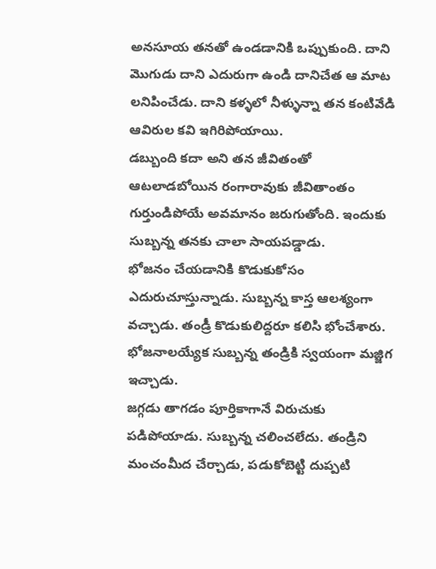అనసూయ తనతో ఉండడానికి ఒప్పుకుంది. దాని మొగుడు దాని ఎదురుగా ఉండి దానిచేత ఆ మాట లనిపించేడు. దాని కళ్ళలో నీళ్ళున్నా తన కంటివేడి ఆవిరుల కవి ఇగిరిపోయాయి.
డబ్బుంది కదా అని తన జీవితంతో ఆటలాడబోయిన రంగారావుకు జీవితాంతం గుర్తుండిపోయే అవమానం జరుగుతోంది. ఇందుకు సుబ్బన్న తనకు చాలా సాయపడ్డాడు.
భోజనం చేయడానికి కొడుకుకోసం ఎదురుచూస్తున్నాడు. సుబ్బన్న కాస్త ఆలశ్యంగా వచ్చాడు. తండ్రీ కొడుకులిద్దరూ కలిసి భోంచేశారు.
భోజనాలయ్యేక సుబ్బన్న తండ్రికి స్వయంగా మజ్జిగ ఇచ్చాడు.
జగ్గడు తాగడం పూర్తికాగానే విరుచుకు పడిపోయాడు. సుబ్బన్న చలించలేదు. తండ్రిని మంచంమీద చేర్చాడు, పడుకోబెట్టి దుప్పటి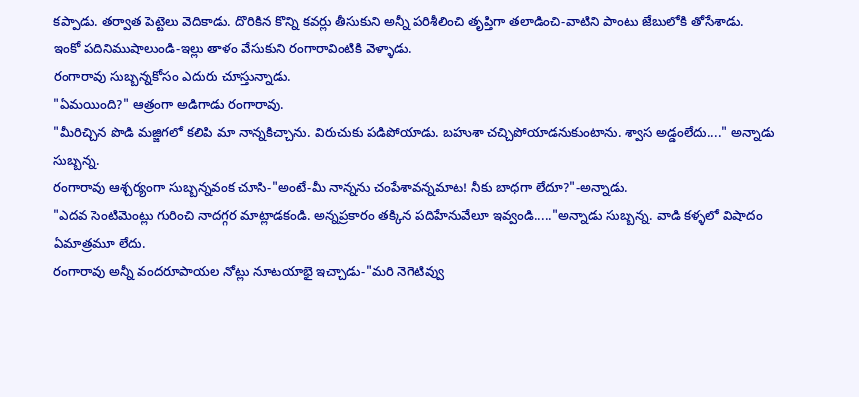కప్పాడు. తర్వాత పెట్టెలు వెదికాడు. దొరికిన కొన్ని కవర్లు తీసుకుని అన్నీ పరిశీలించి తృప్తిగా తలాడించి-వాటిని పాంటు జేబులోకి తోసేశాడు.
ఇంకో పదినిముషాలుండి-ఇల్లు తాళం వేసుకుని రంగారావింటికి వెళ్ళాడు.
రంగారావు సుబ్బన్నకోసం ఎదురు చూస్తున్నాడు.
"ఏమయింది?" ఆత్రంగా అడిగాడు రంగారావు.
"మీరిచ్చిన పొడి మజ్జిగలో కలిపి మా నాన్నకిచ్చాను. విరుచుకు పడిపోయాడు. బహుశా చచ్చిపోయాడనుకుంటాను. శ్వాస అడ్డంలేదు...." అన్నాడు సుబ్బన్న.
రంగారావు ఆశ్చర్యంగా సుబ్బన్నవంక చూసి-"అంటే-మీ నాన్నను చంపేశావన్నమాట! నీకు బాధగా లేదూ?"-అన్నాడు.
"ఎదవ సెంటిమెంట్లు గురించి నాదగ్గర మాట్లాడకండి. అన్నప్రకారం తక్కిన పదిహేనువేలూ ఇవ్వండి....."అన్నాడు సుబ్బన్న. వాడి కళ్ళలో విషాదం ఏమాత్రమూ లేదు.
రంగారావు అన్నీ వందరూపాయల నోట్లు నూటయాభై ఇచ్చాడు-"మరి నెగెటివ్వు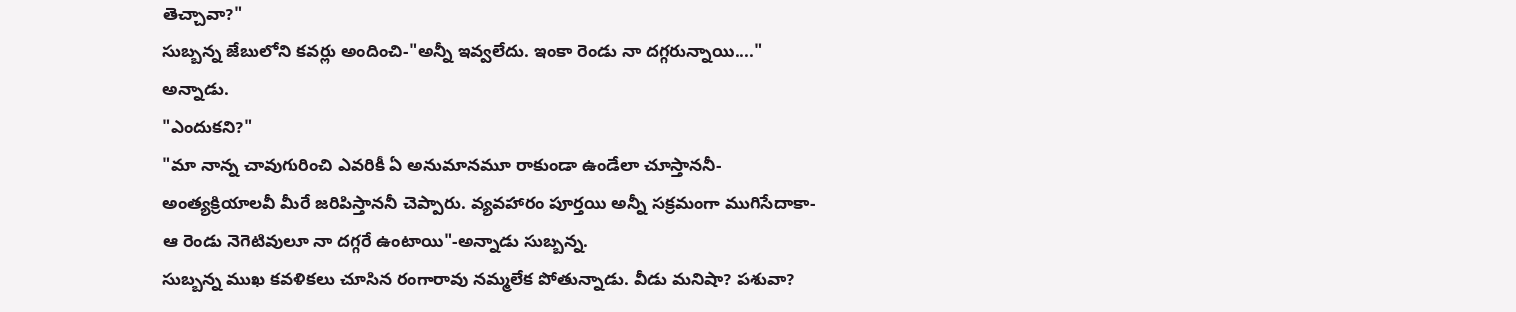తెచ్చావా?"
సుబ్బన్న జేబులోని కవర్లు అందించి-"అన్నీ ఇవ్వలేదు. ఇంకా రెండు నా దగ్గరున్నాయి...." అన్నాడు.
"ఎందుకని?"
"మా నాన్న చావుగురించి ఎవరికీ ఏ అనుమానమూ రాకుండా ఉండేలా చూస్తాననీ-అంత్యక్రియాలవీ మీరే జరిపిస్తాననీ చెప్పారు. వ్యవహారం పూర్తయి అన్నీ సక్రమంగా ముగిసేదాకా-ఆ రెండు నెగెటివులూ నా దగ్గరే ఉంటాయి"-అన్నాడు సుబ్బన్న.
సుబ్బన్న ముఖ కవళికలు చూసిన రంగారావు నమ్మలేక పోతున్నాడు. వీడు మనిషా? పశువా?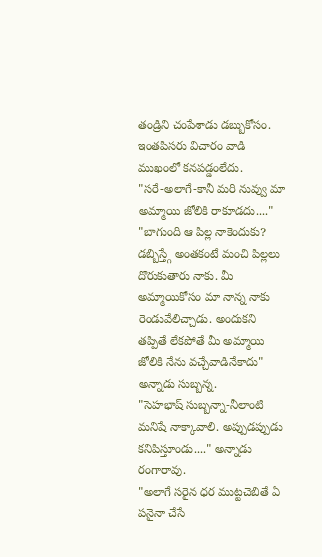తండ్రిని చంపేశాడు డబ్బుకోసం. ఇంతపిసరు విచారం వాడి ముఖంలో కనపడ్డంలేదు.
"సరే-అలాగే-కానీ మరి నువ్వు మా అమ్మాయి జోలికి రాకూడదు...."
"బాగుంది ఆ పిల్ల నాకెందుకు? డబ్బిస్త్గే అంతకంటే మంచి పిల్లలు దొరుకుతారు నాకు. మీ అమ్మాయికోసం మా నాన్న నాకు రెండువేలిచ్చాడు. అందుకని తప్పితే లేకపోతే మీ అమ్మాయి జోలికి నేను వచ్చేవాడినేకాదు" అన్నాడు సుబ్బన్న.
"సెహభాష్ సుబ్బన్నా-నీలాంటి మనిషే నాక్కావాలి. అప్పుడప్పుడు కనిపిస్తూండు...." అన్నాడు రంగారావు.
"అలాగే సరైన ధర ముట్టచెబితే ఏ పనైనా చేసే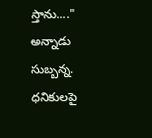స్తాను...." అన్నాడు సుబ్బన్న.
ధనికులపై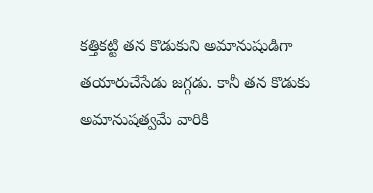కత్తికట్టి తన కొడుకుని అమానుషుడిగా తయారుచేసేడు జగ్గడు. కానీ తన కొడుకు అమానుషత్వమే వారికి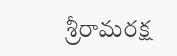శ్రీరామరక్ష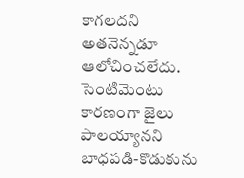కాగలదని అతనెన్నడూ ఆలోచించలేదు.
సెంటిమెంటు కారణంగా జైలు పాలయ్యానని బాధపడి-కొడుకును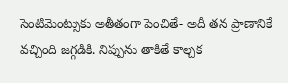సెంటిమెంట్సుకు అతీతంగా పెంచితే- అదీ తన ప్రాణానికే వచ్చింది జగ్గడికి. నిప్పును తాకితే కాల్చక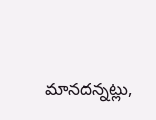మానదన్నట్లు,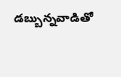డబ్బున్నవాడితో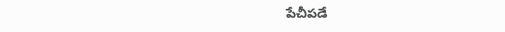పేచీపడే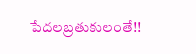పేదలబ్రతుకులంతే!!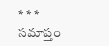* * *
సమాప్తం